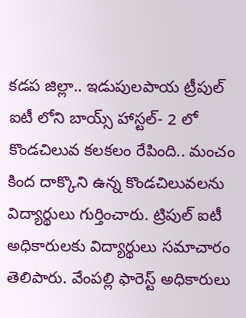కడప జిల్లా.. ఇడుపులపాయ ట్రీపుల్ ఐటీ లోని బాయ్స్ హాస్టల్- 2 లో కొండచిలువ కలకలం రేపింది.. మంచం కింద దాక్కొని ఉన్న కొండచిలువలను విద్యార్థులు గుర్తించారు. ట్రిపుల్ ఐటీ అధికారులకు విద్యార్థులు సమాచారం తెలిపారు. వేంపల్లి ఫారెస్ట్ అధికారులు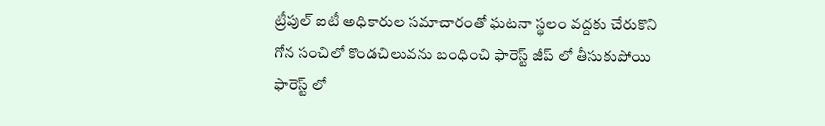ట్రీపుల్ ఐటీ అధికారుల సమాచారంతో ఘటనా స్థలం వద్దకు చేరుకొని గోన సంచిలో కొండచిలువను బంధించి ఫారెస్ట్ జీప్ లో తీసుకుపోయి ఫారెస్ట్ లో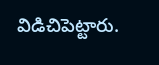విడిచిపెట్టారు.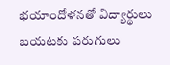భయాందోళనతో విద్యార్థులు బయటకు పరుగులు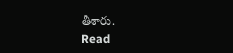తీశారు.
Read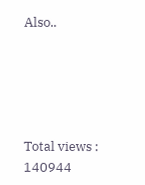Also..





Total views : 140944